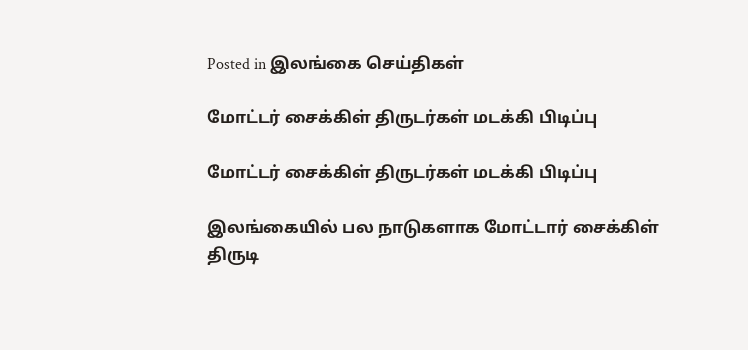Posted in இலங்கை செய்திகள்

மோட்டர் சைக்கிள் திருடர்கள் மடக்கி பிடிப்பு

மோட்டர் சைக்கிள் திருடர்கள் மடக்கி பிடிப்பு

இலங்கையில் பல நாடுகளாக மோட்டார் சைக்கிள் திருடி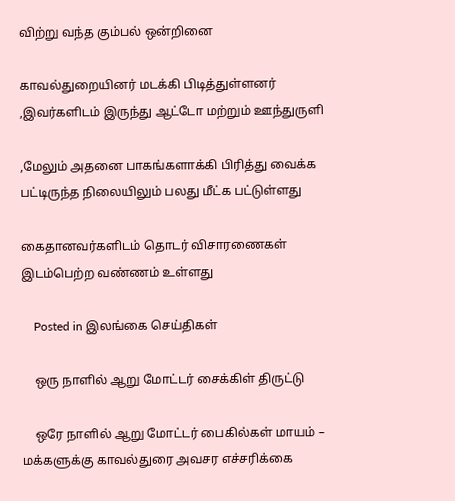விற்று வந்த கும்பல் ஒன்றினை

காவல்துறையினர் மடக்கி பிடித்துள்ளனர் ,இவர்களிடம் இருந்து ஆட்டோ மற்றும் ஊந்துருளி

,மேலும் அதனை பாகங்களாக்கி பிரித்து வைக்க பட்டிருந்த நிலையிலும் பலது மீட்க பட்டுள்ளது

கைதானவர்களிடம் தொடர் விசாரணைகள் இடம்பெற்ற வண்ணம் உள்ளது

    Posted in இலங்கை செய்திகள்

    ஒரு நாளில் ஆறு மோட்டர் சைக்கிள் திருட்டு

    ஒரே நாளில் ஆறு மோட்டர் பைகில்கள் மாயம் – மக்களுக்கு காவல்துரை அவசர எச்சரிக்கை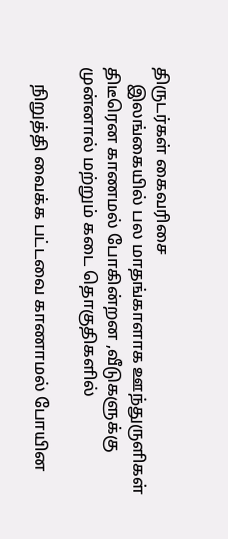திருடர்கள் கைவரிசை
    இலங்கையில் பல மாதங்காளாக ஊந்துருளிகள் திடீரென காணமல் போகின்றன ,வீடுகளுக்கு முன்னால் மற்றும் கடை தொகுதிகளில்

    நிறுத்தி வைக்க பட்டவை காணாமல் போயின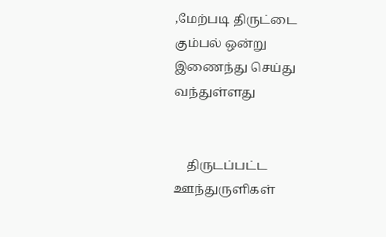,மேற்படி திருட்டை கும்பல் ஒன்று இணைந்து செய்து வந்துள்ளது


    திருடப்பட்ட ஊந்துருளிகள்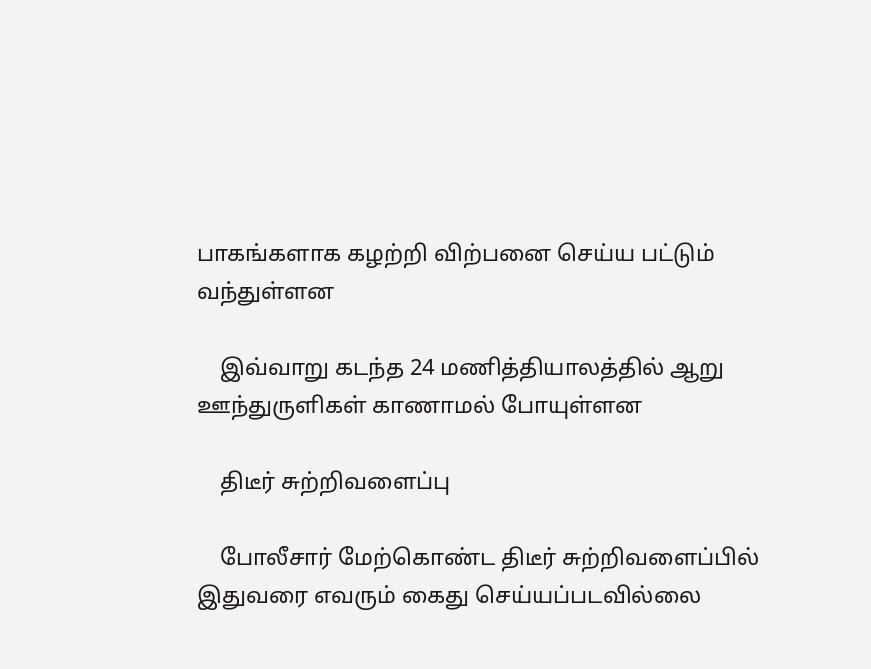பாகங்களாக கழற்றி விற்பனை செய்ய பட்டும் வந்துள்ளன

    இவ்வாறு கடந்த 24 மணித்தியாலத்தில் ஆறு ஊந்துருளிகள் காணாமல் போயுள்ளன

    திடீர் சுற்றிவளைப்பு

    போலீசார் மேற்கொண்ட திடீர் சுற்றிவளைப்பில் இதுவரை எவரும் கைது செய்யப்படவில்லை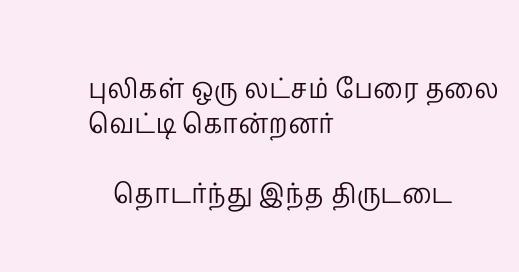புலிகள் ஒரு லட்சம் பேரை தலை வெட்டி கொன்றனர்

    தொடர்ந்து இந்த திருடடை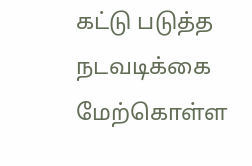கட்டு படுத்த நடவடிக்கை மேற்கொள்ள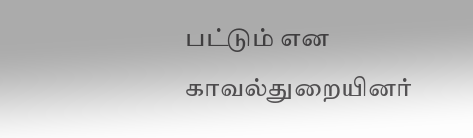பட்டும் என காவல்துறையினர்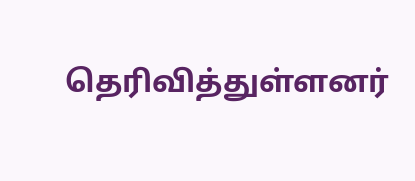தெரிவித்துள்ளனர்